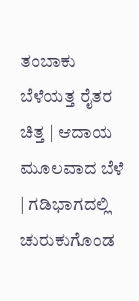ತಂಬಾಕು ಬೆಳೆಯತ್ತ ರೈತರ ಚಿತ್ತ | ಆದಾಯ ಮೂಲವಾದ ಬೆಳೆ | ಗಡಿಭಾಗದಲ್ಲಿ ಚುರುಕುಗೊಂಡ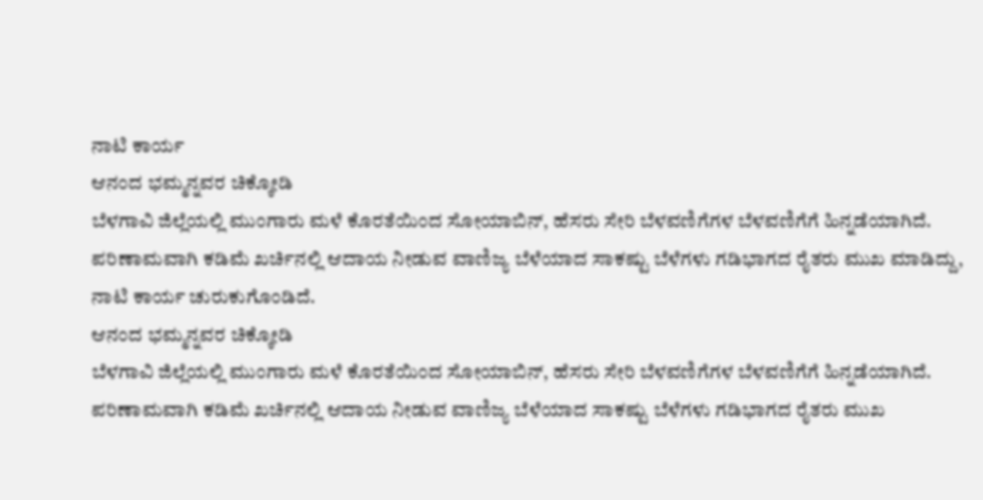ನಾಟಿ ಕಾರ್ಯ
ಆನಂದ ಭಮ್ಮನ್ನವರ ಚಿಕ್ಕೋಡಿ
ಬೆಳಗಾವಿ ಜಿಲ್ಲೆಯಲ್ಲಿ ಮುಂಗಾರು ಮಳೆ ಕೊರತೆಯಿಂದ ಸೋಯಾಬಿನ್, ಹೆಸರು ಸೇರಿ ಬೆಳವಣಿಗೆಗಳ ಬೆಳವಣಿಗೆಗೆ ಹಿನ್ನಡೆಯಾಗಿದೆ. ಪರಿಣಾಮವಾಗಿ ಕಡಿಮೆ ಖರ್ಚಿನಲ್ಲಿ ಆದಾಯ ನೀಡುವ ವಾಣಿಜ್ಯ ಬೆಳೆಯಾದ ಸಾಕಷ್ಟು ಬೆಳೆಗಳು ಗಡಿಭಾಗದ ರೈತರು ಮುಖ ಮಾಡಿದ್ದು, ನಾಟಿ ಕಾರ್ಯ ಚುರುಕುಗೊಂಡಿದೆ.
ಆನಂದ ಭಮ್ಮನ್ನವರ ಚಿಕ್ಕೋಡಿ
ಬೆಳಗಾವಿ ಜಿಲ್ಲೆಯಲ್ಲಿ ಮುಂಗಾರು ಮಳೆ ಕೊರತೆಯಿಂದ ಸೋಯಾಬಿನ್, ಹೆಸರು ಸೇರಿ ಬೆಳವಣಿಗೆಗಳ ಬೆಳವಣಿಗೆಗೆ ಹಿನ್ನಡೆಯಾಗಿದೆ. ಪರಿಣಾಮವಾಗಿ ಕಡಿಮೆ ಖರ್ಚಿನಲ್ಲಿ ಆದಾಯ ನೀಡುವ ವಾಣಿಜ್ಯ ಬೆಳೆಯಾದ ಸಾಕಷ್ಟು ಬೆಳೆಗಳು ಗಡಿಭಾಗದ ರೈತರು ಮುಖ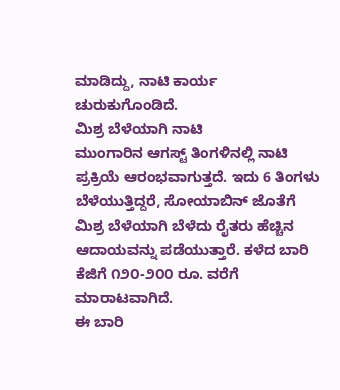ಮಾಡಿದ್ದು, ನಾಟಿ ಕಾರ್ಯ ಚುರುಕುಗೊಂಡಿದೆ.
ಮಿಶ್ರ ಬೆಳೆಯಾಗಿ ನಾಟಿ
ಮುಂಗಾರಿನ ಆಗಸ್ಟ್ ತಿಂಗಳಿನಲ್ಲಿ ನಾಟಿ ಪ್ರಕ್ರಿಯೆ ಆರಂಭವಾಗುತ್ತದೆ. ಇದು 6 ತಿಂಗಳು ಬೆಳೆಯುತ್ತಿದ್ದರೆ, ಸೋಯಾಬಿನ್ ಜೊತೆಗೆ ಮಿಶ್ರ ಬೆಳೆಯಾಗಿ ಬೆಳೆದು ರೈತರು ಹೆಚ್ಚಿನ ಆದಾಯವನ್ನು ಪಡೆಯುತ್ತಾರೆ. ಕಳೆದ ಬಾರಿ ಕೆಜಿಗೆ ೧೨೦-೨೦೦ ರೂ. ವರೆಗೆ ಮಾರಾಟವಾಗಿದೆ.
ಈ ಬಾರಿ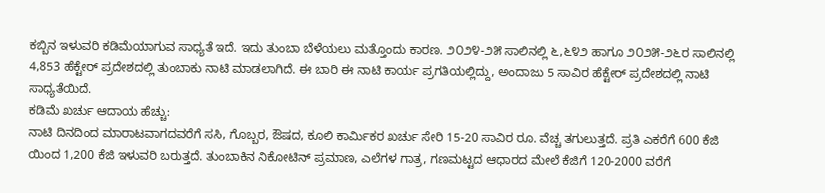ಕಬ್ಬಿನ ಇಳುವರಿ ಕಡಿಮೆಯಾಗುವ ಸಾಧ್ಯತೆ ಇದೆ. ಇದು ತುಂಬಾ ಬೆಳೆಯಲು ಮತ್ತೊಂದು ಕಾರಣ. ೨೦೨೪-೨೫ ಸಾಲಿನಲ್ಲಿ ೬,೬೪೨ ಹಾಗೂ ೨೦೨೫-೨೬ರ ಸಾಲಿನಲ್ಲಿ 4,853 ಹೆಕ್ಟೇರ್ ಪ್ರದೇಶದಲ್ಲಿ ತುಂಬಾಕು ನಾಟಿ ಮಾಡಲಾಗಿದೆ. ಈ ಬಾರಿ ಈ ನಾಟಿ ಕಾರ್ಯ ಪ್ರಗತಿಯಲ್ಲಿದ್ದು, ಅಂದಾಜು 5 ಸಾವಿರ ಹೆಕ್ಟೇರ್ ಪ್ರದೇಶದಲ್ಲಿ ನಾಟಿ ಸಾಧ್ಯತೆಯಿದೆ.
ಕಡಿಮೆ ಖರ್ಚು ಆದಾಯ ಹೆಚ್ಚು:
ನಾಟಿ ದಿನದಿಂದ ಮಾರಾಟವಾಗದವರೆಗೆ ಸಸಿ, ಗೊಬ್ಬರ, ಔಷದ, ಕೂಲಿ ಕಾರ್ಮಿಕರ ಖರ್ಚು ಸೇರಿ 15-20 ಸಾವಿರ ರೂ. ವೆಚ್ಚ ತಗುಲುತ್ತದೆ. ಪ್ರತಿ ಎಕರೆಗೆ 600 ಕೆಜಿ ಯಿಂದ 1,200 ಕೆಜಿ ಇಳುವರಿ ಬರುತ್ತದೆ. ತುಂಬಾಕಿನ ನಿಕೋಟಿನ್ ಪ್ರಮಾಣ, ಎಲೆಗಳ ಗಾತ್ರ, ಗಣಮಟ್ಟದ ಆಧಾರದ ಮೇಲೆ ಕೆಜಿಗೆ 120-2000 ವರೆಗೆ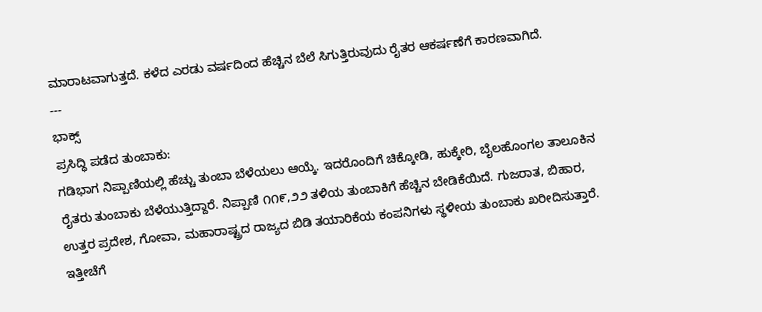ಮಾರಾಟವಾಗುತ್ತದೆ. ಕಳೆದ ಎರಡು ವರ್ಷದಿಂದ ಹೆಚ್ಚಿನ ಬೆಲೆ ಸಿಗುತ್ತಿರುವುದು ರೈತರ ಆಕರ್ಷಣೆಗೆ ಕಾರಣವಾಗಿದೆ.
---
ಭಾಕ್ಸ್
ಪ್ರಸಿದ್ಧಿ ಪಡೆದ ತುಂಬಾಕು:
ಗಡಿಭಾಗ ನಿಪ್ಪಾಣಿಯಲ್ಲಿ ಹೆಚ್ಚು ತುಂಬಾ ಬೆಳೆಯಲು ಆಯ್ಕೆ. ಇದರೊಂದಿಗೆ ಚಿಕ್ಕೋಡಿ, ಹುಕ್ಕೇರಿ, ಬೈಲಹೊಂಗಲ ತಾಲೂಕಿನ ರೈತರು ತುಂಬಾಕು ಬೆಳೆಯುತ್ತಿದ್ದಾರೆ. ನಿಪ್ಪಾಣಿ ೧೧೯,೨೨ ತಳಿಯ ತುಂಬಾಕಿಗೆ ಹೆಚ್ಚಿನ ಬೇಡಿಕೆಯಿದೆ. ಗುಜರಾತ, ಬಿಹಾರ, ಉತ್ತರ ಪ್ರದೇಶ, ಗೋವಾ, ಮಹಾರಾಷ್ಟ್ರದ ರಾಜ್ಯದ ಬಿಡಿ ತಯಾರಿಕೆಯ ಕಂಪನಿಗಳು ಸ್ಥಳೀಯ ತುಂಬಾಕು ಖರೀದಿಸುತ್ತಾರೆ. ಇತ್ತೀಚೆಗೆ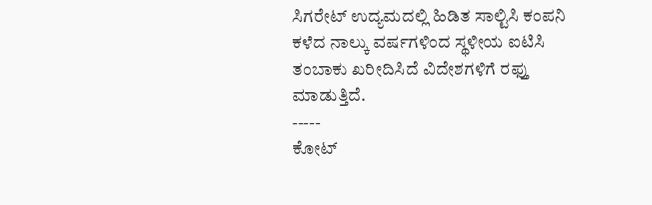ಸಿಗರೇಟ್ ಉದ್ಯಮದಲ್ಲಿ ಹಿಡಿತ ಸಾಲ್ಟಿಸಿ ಕಂಪನಿ ಕಳೆದ ನಾಲ್ಕು ವರ್ಷಗಳಿಂದ ಸ್ಥಳೀಯ ಐಟಿಸಿ ತಂಬಾಕು ಖರೀದಿಸಿದೆ ವಿದೇಶಗಳಿಗೆ ರಫ್ತು ಮಾಡುತ್ತಿದೆ.
-----
ಕೋಟ್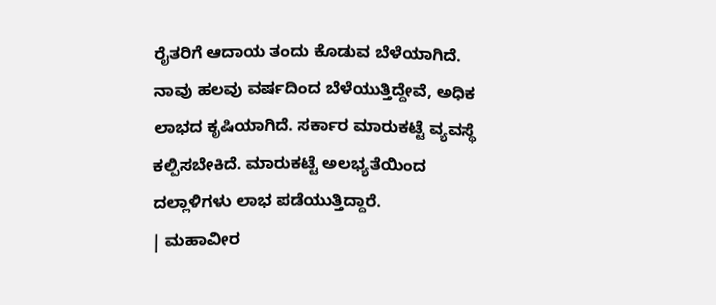ರೈತರಿಗೆ ಆದಾಯ ತಂದು ಕೊಡುವ ಬೆಳೆಯಾಗಿದೆ. ನಾವು ಹಲವು ವರ್ಷದಿಂದ ಬೆಳೆಯುತ್ತಿದ್ದೇವೆ, ಅಧಿಕ ಲಾಭದ ಕೃಷಿಯಾಗಿದೆ. ಸರ್ಕಾರ ಮಾರುಕಟ್ಟೆ ವ್ಯವಸ್ಥೆ ಕಲ್ಪಿಸಬೇಕಿದೆ. ಮಾರುಕಟ್ಟೆ ಅಲಭ್ಯತೆಯಿಂದ ದಲ್ಲಾಳಿಗಳು ಲಾಭ ಪಡೆಯುತ್ತಿದ್ದಾರೆ.
| ಮಹಾವೀರ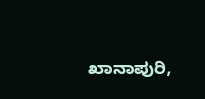ಖಾನಾಪುರಿ,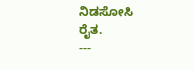ನಿಡಸೋಸಿ ರೈತ.
---